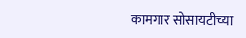कामगार सोसायटीच्या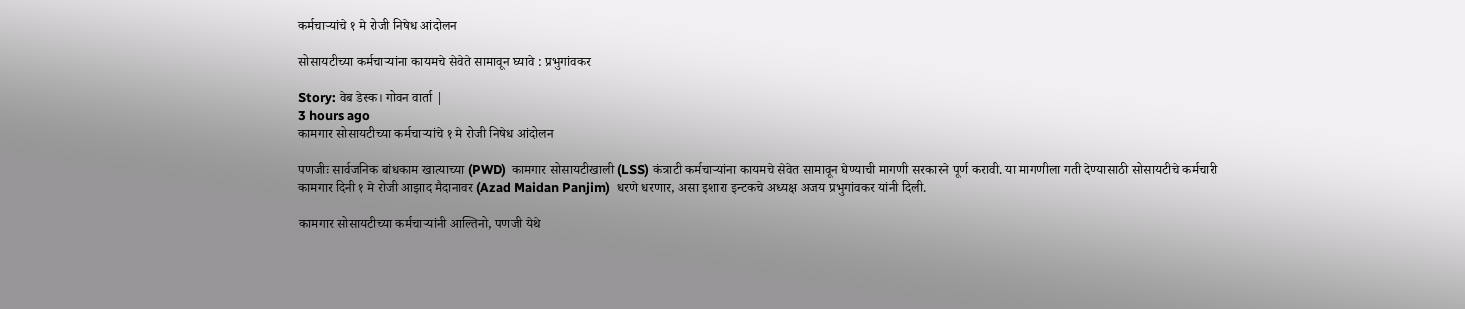कर्मचाऱ्यांचे १ मे रोजी निषेध आंदोलन

सोसायटीच्या कर्मचाऱ्यांना कायमचे सेवेते सामावून घ्यावे : प्रभुगांवकर

Story: वेब डेस्क। गोवन वार्ता |
3 hours ago
कामगार सोसायटीच्या कर्मचाऱ्यांचे १ मे रोजी निषेध आंदोलन

पणजीः सार्वजनिक बांधकाम खात्याच्या (PWD)  कामगार सोसायटीखाली (LSS) कंत्राटी कर्मचाऱ्यांना कायमचे सेवेत सामावून घेण्याची मागणी सरकारने पूर्ण करावी. या मागणीला गती देण्यासाठी सोसायटीचे कर्मचारी कामगार दिनी १ मे रोजी आझाद मैदानावर (Azad Maidan Panjim)  धरणे धरणार, असा इशारा इन्टकचे अध्यक्ष अजय प्रभुगांवकर यांनी दिली.

कामगार सोसायटीच्या कर्मचाऱ्यांनी आल्तिनो, पणजी येथे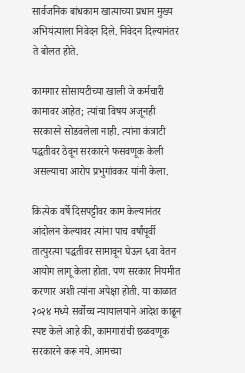सार्वजनिक बांधकाम खात्याच्या प्रधान मुख्य अभियंत्याला निवेदन दिले. निवेदन दिल्यानंतर ते बोलत होते.

कामगार सोसायटीच्या खाली जे कर्मचारी कामावर आहेत; त्यांचा विषय अजूनही सरकारने सोडवलेला नाही. त्यांना कंत्राटी पद्धतीवर ठेवून सरकारने फसवणूक केली असल्याचा आरोप प्रभुगांवकर यांनी केला.

कित्येक वर्षे दिसपट्टीवर काम केल्यानंतर आंदोलन केल्यावर त्यांना पाच वर्षांपूर्वी तात्पुरत्या पद्धतीवर सामावून घेऊन ६वा वेतन आयोग लागू केला होता. पण सरकार नियमीत करणार अशी त्यांना अपेक्षा होती. या काळात २०२४ मध्ये सर्वोच्च न्यायालयाने आदेश काढून स्पष्ट केले आहे की, कामगारांची छळवणूक सरकारने करू नये. आमच्या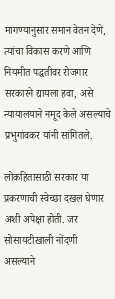मागण्यानुसार समान वेतन देणे, त्यांचा विकास करणे आणि नियमीत पद्धतीवर रोजगार सरकारने द्यायला हवा, असे न्यायालयाने नमूद केले असल्याचे प्रभुगांवकर यांनी सांगितले.

लोकहितासाठी सरकार या प्रकरणाची स्वेच्छा दखल घेणार अशी अपेक्षा होती. जर सोसायटीखाली नोंदणी असल्याने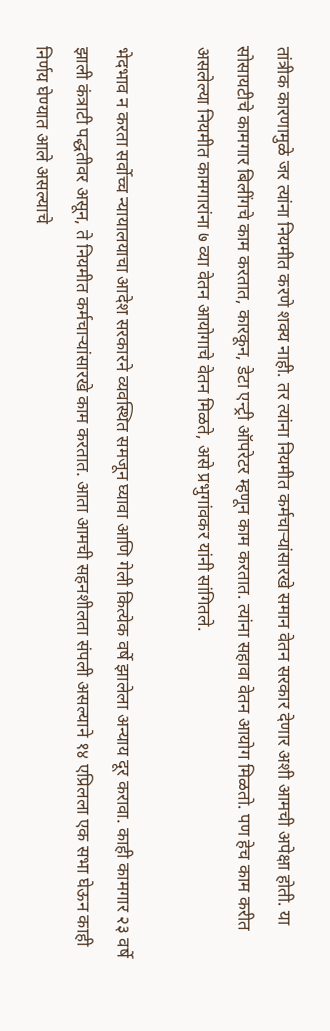तांत्रीक कारणामुळे जर त्यांना नियमीत करणे शक्य नाही. तर त्यांना नियमीत कर्मचाऱ्यांसारखे समान वेतन सरकार देणार अशी आमची अपेक्षा होती. या सोसायटीचे कामगार बिलींगचे काम करतात, कारकून, डेटा एन्ट्री ऑपरेटर म्हणून काम करतात. त्यांना सहावा वेतन आयोग मिळतो. पण हेच काम करीत असलेल्या नियमीत कामगारांना ७ व्या वेतन आयोगाचे वेतन मिळते, असे प्रभुगांवकर यांनी सांगितले.

भेदभाव न करता सर्वोच्च न्यायालयाचा आदेश सरकारने व्यवस्थित समजून घ्यावा आणि गेली कित्येक वर्षे झालेला अन्याय दूर करावा. काही कामगार २३ वर्षे झाली कंत्राटी पद्धतीवर असून, ते नियमीत कर्मचाऱ्यांसारखे काम करतात. आता आमची सहनशीलता संपली असल्याने १४ एप्रिलला एक सभा घेऊन काही निर्णय घेण्यात आले असल्याचे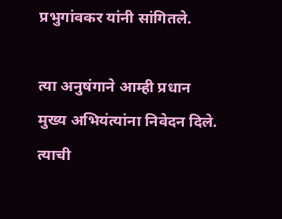प्रभुगांवकर यांनी सांगितले.

त्या अनुषंगाने आम्ही प्रधान मुख्य अभियंत्यांना निवेदन दिले. त्याची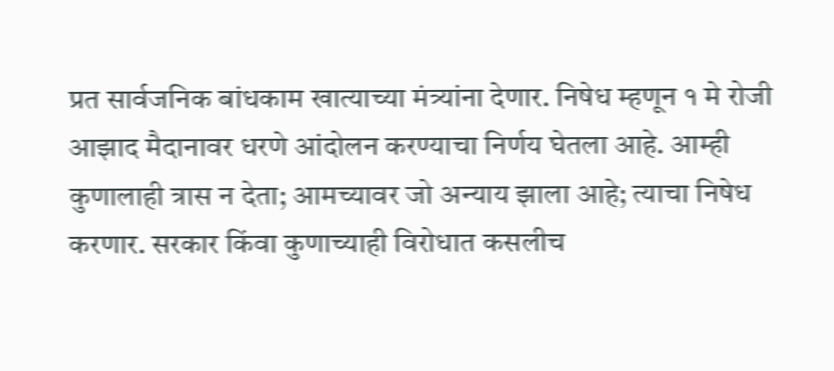प्रत सार्वजनिक बांधकाम खात्याच्या मंत्र्यांना देणार. निषेध म्हणून १ मे रोजी आझाद मैदानावर धरणे आंदोलन करण्याचा निर्णय घेतला आहे. आम्ही कुणालाही त्रास न देता; आमच्यावर जो अन्याय झाला आहे; त्याचा निषेध करणार. सरकार किंवा कुणाच्याही विरोधात कसलीच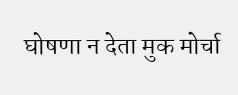घोषणा न देता मुक मोर्चा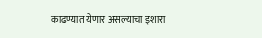काढण्यात येणार असल्याचा इशारा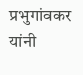प्रभुगांवकर यांनी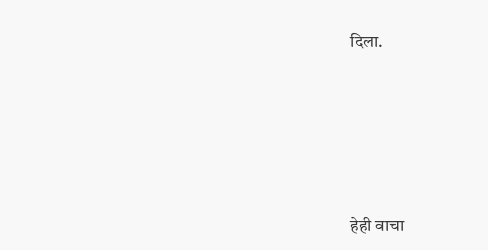दिला.






हेही वाचा